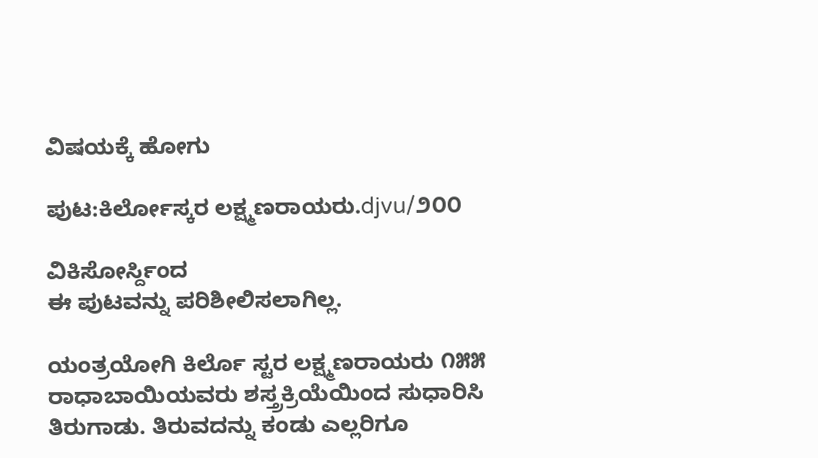ವಿಷಯಕ್ಕೆ ಹೋಗು

ಪುಟ:ಕಿರ್ಲೋಸ್ಕರ ಲಕ್ಷ್ಮಣರಾಯರು.djvu/೨೦೦

ವಿಕಿಸೋರ್ಸ್ದಿಂದ
ಈ ಪುಟವನ್ನು ಪರಿಶೀಲಿಸಲಾಗಿಲ್ಲ.

ಯಂತ್ರಯೋಗಿ ಕಿರ್ಲೊ ಸ್ಟರ ಲಕ್ಷ್ಮಣರಾಯರು ೧೫೫ ರಾಧಾಬಾಯಿಯವರು ಶಸ್ತ್ರಕ್ರಿಯೆಯಿಂದ ಸುಧಾರಿಸಿ ತಿರುಗಾಡು. ತಿರುವದನ್ನು ಕಂಡು ಎಲ್ಲರಿಗೂ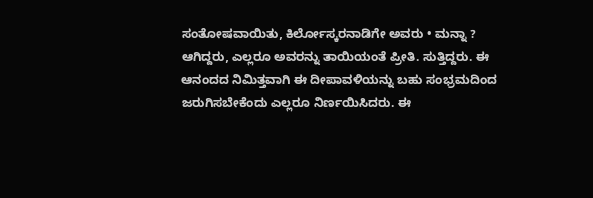ಸಂತೋಷವಾಯಿತು, ಕಿರ್ಲೋಸ್ಕರನಾಡಿಗೇ ಅವರು • ಮನ್ನಾ ? ಆಗಿದ್ದರು, ಎಲ್ಲರೂ ಅವರನ್ನು ತಾಯಿಯಂತೆ ಪ್ರೀತಿ. ಸುತ್ತಿದ್ದರು. ಈ ಆನಂದದ ನಿಮಿತ್ತವಾಗಿ ಈ ದೀಪಾವಳಿಯನ್ನು ಬಹು ಸಂಭ್ರಮದಿಂದ ಜರುಗಿಸಬೇಕೆಂದು ಎಲ್ಲರೂ ನಿರ್ಣಯಿಸಿದರು. ಈ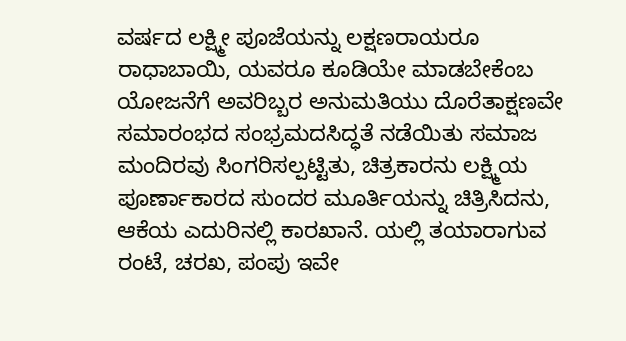ವರ್ಷದ ಲಕ್ಷ್ಮೀ ಪೂಜೆಯನ್ನು ಲಕ್ಷಣರಾಯರೂ ರಾಧಾಬಾಯಿ, ಯವರೂ ಕೂಡಿಯೇ ಮಾಡಬೇಕೆಂಬ ಯೋಜನೆಗೆ ಅವರಿಬ್ಬರ ಅನುಮತಿಯು ದೊರೆತಾಕ್ಷಣವೇ ಸಮಾರಂಭದ ಸಂಭ್ರಮದಸಿದ್ಧತೆ ನಡೆಯಿತು ಸಮಾಜ ಮಂದಿರವು ಸಿಂಗರಿಸಲ್ಪಟ್ಟಿತು, ಚಿತ್ರಕಾರನು ಲಕ್ಷ್ಮಿಯ ಪೂರ್ಣಾಕಾರದ ಸುಂದರ ಮೂರ್ತಿಯನ್ನು ಚಿತ್ರಿಸಿದನು, ಆಕೆಯ ಎದುರಿನಲ್ಲಿ ಕಾರಖಾನೆ. ಯಲ್ಲಿ ತಯಾರಾಗುವ ರಂಟೆ, ಚರಖ, ಪಂಪು ಇವೇ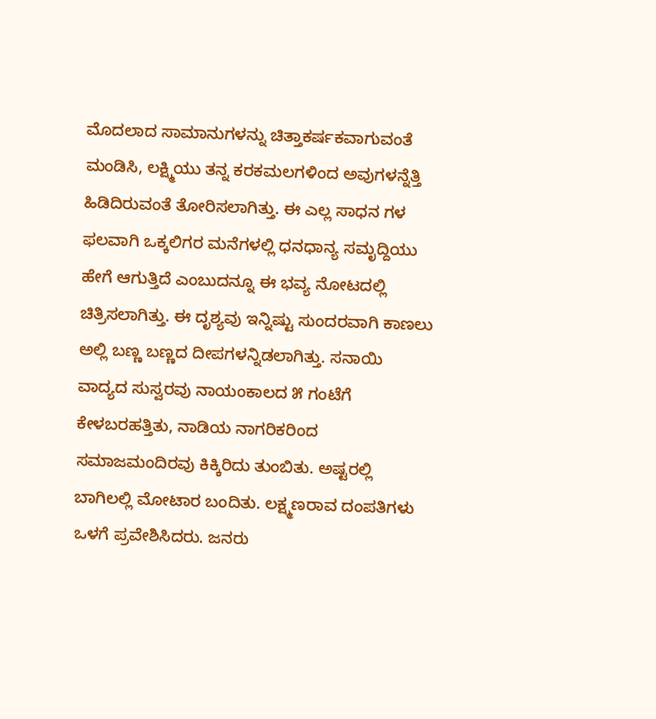ಮೊದಲಾದ ಸಾಮಾನುಗಳನ್ನು ಚಿತ್ತಾಕರ್ಷಕವಾಗುವಂತೆ ಮಂಡಿಸಿ, ಲಕ್ಷ್ಮಿಯು ತನ್ನ ಕರಕಮಲಗಳಿಂದ ಅವುಗಳನ್ನೆತ್ತಿ ಹಿಡಿದಿರುವಂತೆ ತೋರಿಸಲಾಗಿತ್ತು. ಈ ಎಲ್ಲ ಸಾಧನ ಗಳ ಫಲವಾಗಿ ಒಕ್ಕಲಿಗರ ಮನೆಗಳಲ್ಲಿ ಧನಧಾನ್ಯ ಸಮೃದ್ದಿಯು ಹೇಗೆ ಆಗುತ್ತಿದೆ ಎಂಬುದನ್ನೂ ಈ ಭವ್ಯ ನೋಟದಲ್ಲಿ ಚಿತ್ರಿಸಲಾಗಿತ್ತು. ಈ ದೃಶ್ಯವು ಇನ್ನಿಷ್ಟು ಸುಂದರವಾಗಿ ಕಾಣಲು ಅಲ್ಲಿ ಬಣ್ಣ ಬಣ್ಣದ ದೀಪಗಳನ್ನಿಡಲಾಗಿತ್ತು. ಸನಾಯಿ ವಾದ್ಯದ ಸುಸ್ವರವು ನಾಯಂಕಾಲದ ೫ ಗಂಟೆಗೆ ಕೇಳಬರಹತ್ತಿತು, ನಾಡಿಯ ನಾಗರಿಕರಿಂದ ಸಮಾಜಮಂದಿರವು ಕಿಕ್ಕಿರಿದು ತುಂಬಿತು. ಅಷ್ಟರಲ್ಲಿ ಬಾಗಿಲಲ್ಲಿ ಮೋಟಾರ ಬಂದಿತು. ಲಕ್ಷ್ಮಣರಾವ ದಂಪತಿಗಳು ಒಳಗೆ ಪ್ರವೇಶಿಸಿದರು. ಜನರು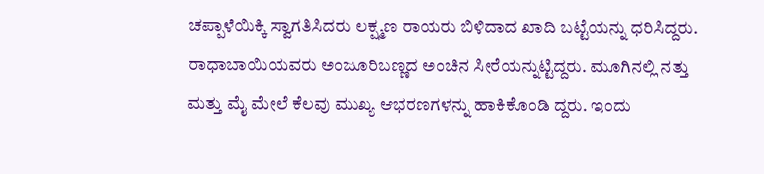ಚಪ್ಪಾಳೆಯಿಕ್ಕಿ ಸ್ವಾಗತಿಸಿದರು ಲಕ್ಷ್ಮಣ ರಾಯರು ಬಿಳಿದಾದ ಖಾದಿ ಬಟ್ಟೆಯನ್ನು ಧರಿಸಿದ್ದರು. ರಾಧಾಬಾಯಿಯವರು ಅಂಜೂರಿಬಣ್ಣದ ಅಂಚಿನ ಸೀರೆಯನ್ನುಟ್ಟಿದ್ದರು. ಮೂಗಿನಲ್ಲಿ ನತ್ತು ಮತ್ತು ಮೈ ಮೇಲೆ ಕೆಲವು ಮುಖ್ಯ ಆಭರಣಗಳನ್ನು ಹಾಕಿಕೊಂಡಿ ದ್ದರು. ಇಂದು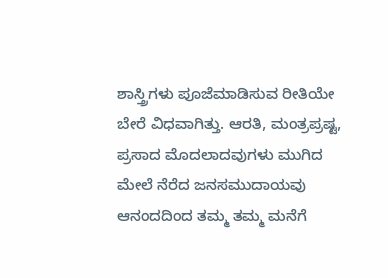ಶಾಸ್ತ್ರಿಗಳು ಪೂಜೆಮಾಡಿಸುವ ರೀತಿಯೇ ಬೇರೆ ವಿಧವಾಗಿತ್ತು. ಆರತಿ, ಮಂತ್ರಪ್ರಷ್ಟ, ಪ್ರಸಾದ ಮೊದಲಾದವುಗಳು ಮುಗಿದ ಮೇಲೆ ನೆರೆದ ಜನಸಮುದಾಯವು ಆನಂದದಿಂದ ತಮ್ಮ ತಮ್ಮ ಮನೆಗೆ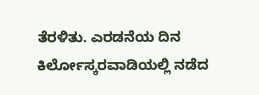ತೆರಳಿತು. ಎರಡನೆಯ ದಿನ ಕಿರ್ಲೋಸ್ಕರವಾಡಿಯಲ್ಲಿ ನಡೆದ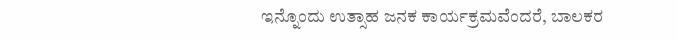ಇನ್ನೊಂದು ಉತ್ಸಾಹ ಜನಕ ಕಾರ್ಯಕ್ರಮವೆಂದರೆ, ಬಾಲಕರ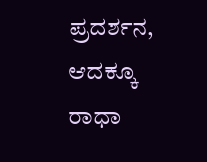ಪ್ರದರ್ಶನ, ಆದಕ್ಕೂ ರಾಧಾ